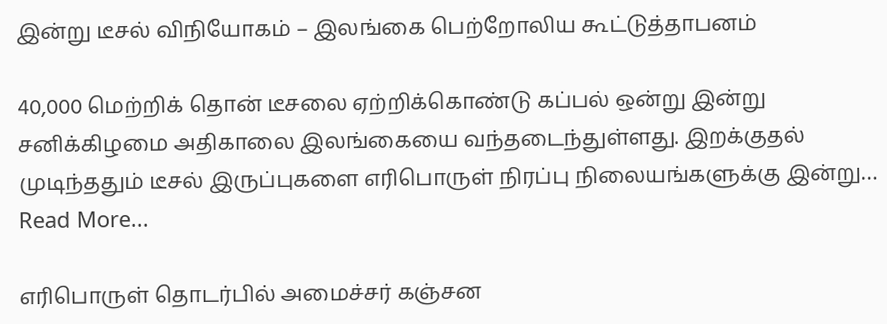இன்று டீசல் விநியோகம் – இலங்கை பெற்றோலிய கூட்டுத்தாபனம்

40,000 மெற்றிக் தொன் டீசலை ஏற்றிக்கொண்டு கப்பல் ஒன்று இன்று சனிக்கிழமை அதிகாலை இலங்கையை வந்தடைந்துள்ளது. இறக்குதல் முடிந்ததும் டீசல் இருப்புகளை எரிபொருள் நிரப்பு நிலையங்களுக்கு இன்று…
Read More...

எரிபொருள் தொடர்பில் அமைச்சர் கஞ்சன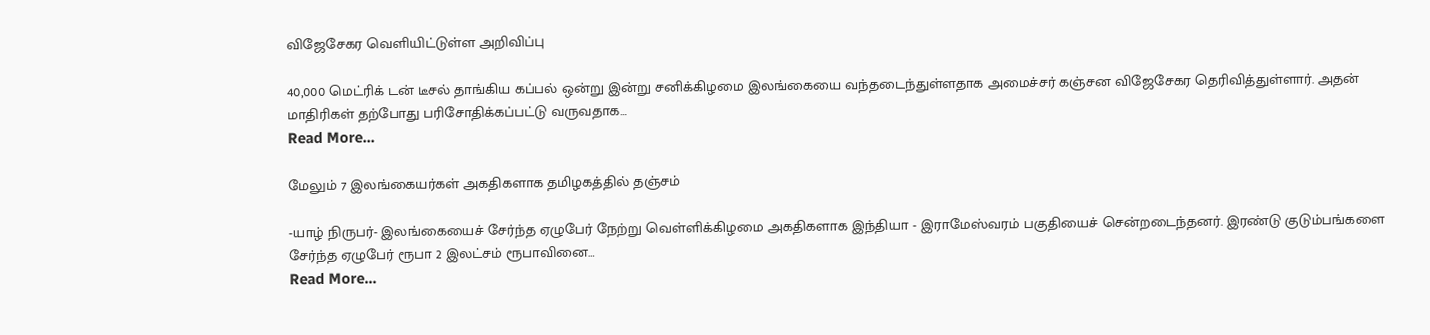விஜேசேகர வெளியிட்டுள்ள அறிவிப்பு

40,000 மெட்ரிக் டன் டீசல் தாங்கிய கப்பல் ஒன்று இன்று சனிக்கிழமை இலங்கையை வந்தடைந்துள்ளதாக அமைச்சர் கஞ்சன விஜேசேகர தெரிவித்துள்ளார். அதன் மாதிரிகள் தற்போது பரிசோதிக்கப்பட்டு வருவதாக…
Read More...

மேலும் 7 இலங்கையர்கள் அகதிகளாக தமிழகத்தில் தஞ்சம்

-யாழ் நிருபர்- இலங்கையைச் சேர்ந்த ஏழுபேர் நேற்று வெள்ளிக்கிழமை அகதிகளாக இந்தியா - இராமேஸ்வரம் பகுதியைச் சென்றடைந்தனர். இரண்டு குடும்பங்களை சேர்ந்த ஏழுபேர் ரூபா 2 இலட்சம் ரூபாவினை…
Read More...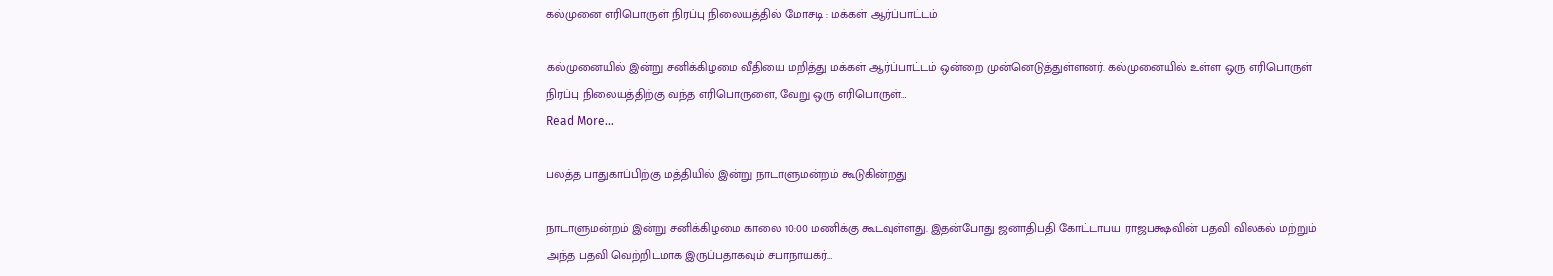கல்முனை எரிபொருள் நிரப்பு நிலையத்தில் மோசடி : மக்கள் ஆர்ப்பாட்டம்

கல்முனையில் இன்று சனிக்கிழமை வீதியை மறித்து மக்கள் ஆர்ப்பாட்டம் ஒன்றை முன்னெடுத்துள்ளனர். கல்முனையில் உள்ள ஒரு எரிபொருள் நிரப்பு நிலையத்திற்கு வந்த எரிபொருளை, வேறு ஒரு எரிபொருள்…
Read More...

பலத்த பாதுகாப்பிற்கு மத்தியில் இன்று நாடாளுமன்றம் கூடுகின்றது

நாடாளுமன்றம் இன்று சனிக்கிழமை காலை 10:00 மணிக்கு கூடவுள்ளது. இதன்போது ஜனாதிபதி கோட்டாபய ராஜபக்ஷவின் பதவி விலகல் மற்றும் அந்த பதவி வெற்றிடமாக இருப்பதாகவும் சபாநாயகர்…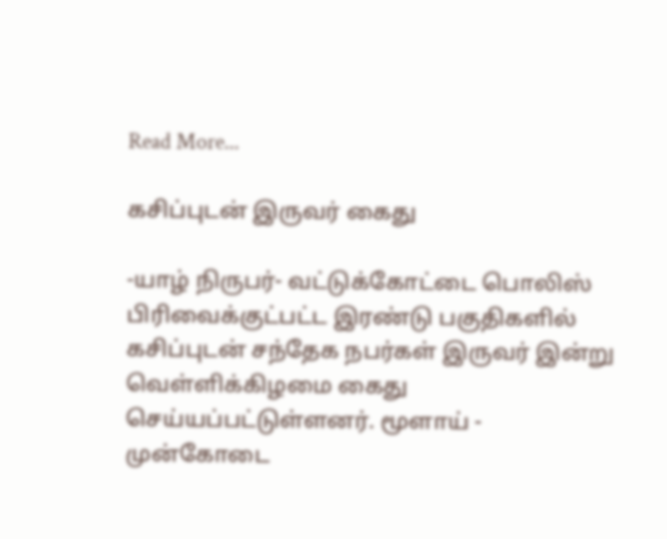Read More...

கசிப்புடன் இருவர் கைது

-யாழ் நிருபர்- வட்டுக்கோட்டை பொலிஸ் பிரிவைக்குட்பட்ட இரண்டு பகுதிகளில் கசிப்புடன் சந்தேக நபர்கள் இருவர் இன்று வெள்ளிக்கிழமை கைது செய்யப்பட்டுள்ளனர். மூளாய் - முன்கோடை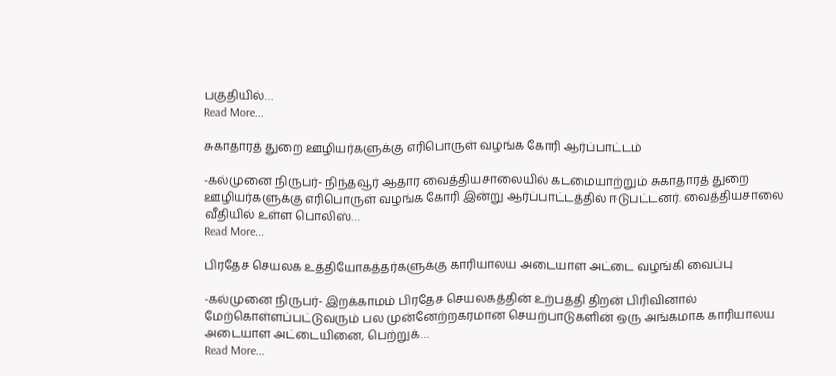பகுதியில்…
Read More...

சுகாதாரத் துறை ஊழியர்களுக்கு எரிபொருள் வழங்க கோரி ஆர்ப்பாட்டம்

-கல்முனை நிருபர்- நிந்தவூர் ஆதார வைத்தியசாலையில் கடமையாற்றும் சுகாதாரத் துறை ஊழியர்களுக்கு எரிபொருள் வழங்க கோரி இன்று ஆர்ப்பாட்டத்தில் ஈடுபட்டனர். வைத்தியசாலை வீதியில் உள்ள பொலிஸ்…
Read More...

பிரதேச செயலக உத்தியோகத்தர்களுக்கு காரியாலய அடையாள அட்டை வழங்கி வைப்பு

-கல்முனை நிருபர்- இறக்காமம் பிரதேச செயலகத்தின் உற்பத்தி திறன் பிரிவினால் மேற்கொள்ளப்பட்டுவரும் பல முன்னேற்றகரமான செயற்பாடுகளின் ஒரு அங்கமாக காரியாலய அடையாள அட்டையினை, பெற்றுக்…
Read More...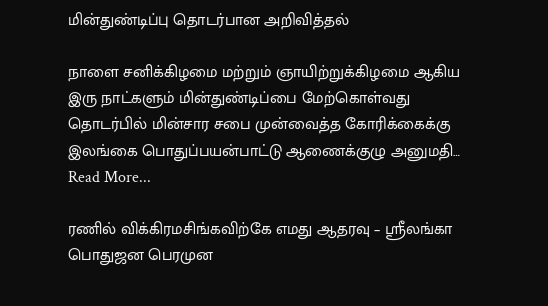மின்துண்டிப்பு தொடர்பான அறிவித்தல்

நாளை சனிக்கிழமை மற்றும் ஞாயிற்றுக்கிழமை ஆகிய இரு நாட்களும் மின்துண்டிப்பை மேற்கொள்வது தொடர்பில் மின்சார சபை முன்வைத்த கோரிக்கைக்கு இலங்கை பொதுப்பயன்பாட்டு ஆணைக்குழு அனுமதி…
Read More...

ரணில் விக்கிரமசிங்கவிற்கே எமது ஆதரவு – ஸ்ரீலங்கா பொதுஜன பெரமுன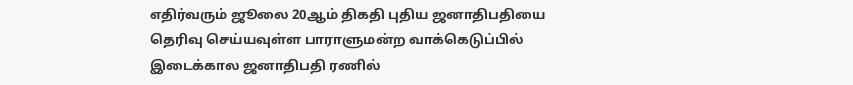எதிர்வரும் ஜூலை 20ஆம் திகதி புதிய ஜனாதிபதியை தெரிவு செய்யவுள்ள பாராளுமன்ற வாக்கெடுப்பில் இடைக்கால ஜனாதிபதி ரணில்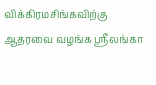விக்கிரமசிங்கவிற்கு ஆதரவை வழங்க ஸ்ரீலங்கா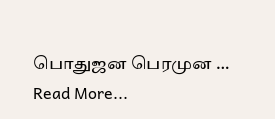பொதுஜன பெரமுன …
Read More...